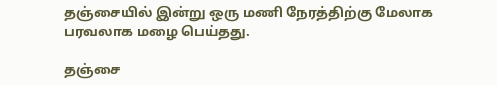தஞ்சையில் இன்று ஒரு மணி நேரத்திற்கு மேலாக பரவலாக மழை பெய்தது.

தஞ்சை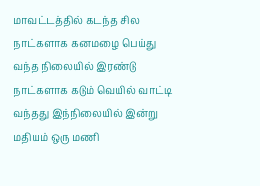மாவட்டத்தில் கடந்த சில நாட்களாக கனமழை பெய்து வந்த நிலையில் இரண்டு நாட்களாக கடும் வெயில் வாட்டி வந்தது இந்நிலையில் இன்று மதியம் ஒரு மணி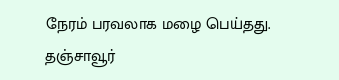நேரம் பரவலாக மழை பெய்தது.
தஞ்சாவூர்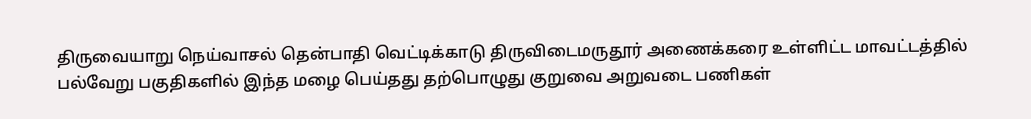திருவையாறு நெய்வாசல் தென்பாதி வெட்டிக்காடு திருவிடைமருதூர் அணைக்கரை உள்ளிட்ட மாவட்டத்தில் பல்வேறு பகுதிகளில் இந்த மழை பெய்தது தற்பொழுது குறுவை அறுவடை பணிகள்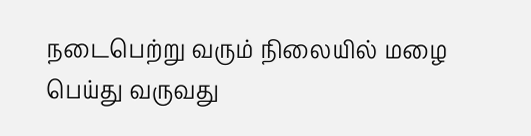நடைபெற்று வரும் நிலையில் மழை பெய்து வருவது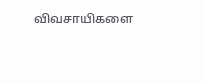விவசாயிகளை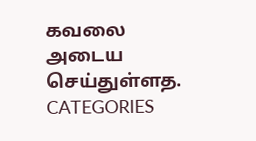கவலை அடைய செய்துள்ளத.
CATEGORIES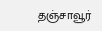தஞ்சாவூர்